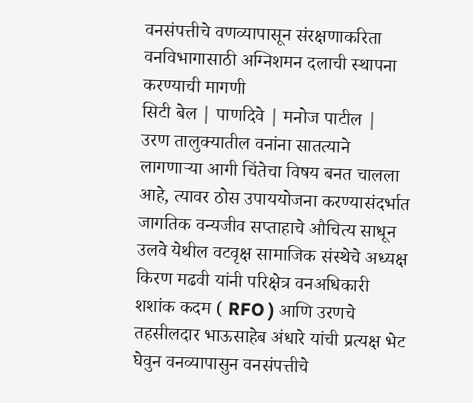वनसंपत्तीचे वणव्यापासून संरक्षणाकरिता वनविभागासाठी अग्निशमन दलाची स्थापना करण्याची मागणी
सिटी बेल | पाणदिवे | मनोज पाटील |
उरण तालुक्यातील वनांना सातत्याने लागणाऱ्या आगी चिंतेचा विषय बनत चालला आहे, त्यावर ठोस उपाययोजना करण्यासंदर्भात जागतिक वन्यजीव सप्ताहाचे औचित्य साधून उलवे येथील वटवृक्ष सामाजिक संस्थेचे अध्यक्ष किरण मढवी यांनी परिक्षेत्र वनअधिकारी शशांक कदम ( RFO ) आणि उरणचे तहसीलदार भाऊसाहेब अंधारे यांची प्रत्यक्ष भेट घेवुन वनव्यापासुन वनसंपत्तीचे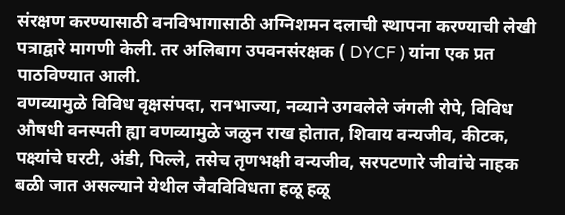संरक्षण करण्यासाठी वनविभागासाठी अग्निशमन दलाची स्थापना करण्याची लेखी पत्राद्वारे मागणी केली. तर अलिबाग उपवनसंरक्षक ( DYCF ) यांना एक प्रत पाठविण्यात आली.
वणव्यामुळे विविध वृक्षसंपदा, रानभाज्या, नव्याने उगवलेले जंगली रोपे, विविध औषधी वनस्पती ह्या वणव्यामुळे जळुन राख होतात, शिवाय वन्यजीव, कीटक, पक्ष्यांचे घरटी, अंडी, पिल्ले, तसेच तृणभक्षी वन्यजीव, सरपटणारे जीवांचे नाहक बळी जात असल्याने येथील जैवविविधता हळू हळू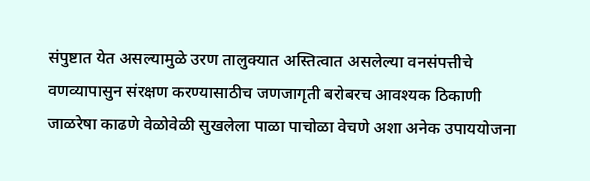संपुष्टात येत असल्यामुळे उरण तालुक्यात अस्तित्वात असलेल्या वनसंपत्तीचे वणव्यापासुन संरक्षण करण्यासाठीच जणजागृती बरोबरच आवश्यक ठिकाणी जाळरेषा काढणे वेळोवेळी सुखलेला पाळा पाचोळा वेचणे अशा अनेक उपाययोजना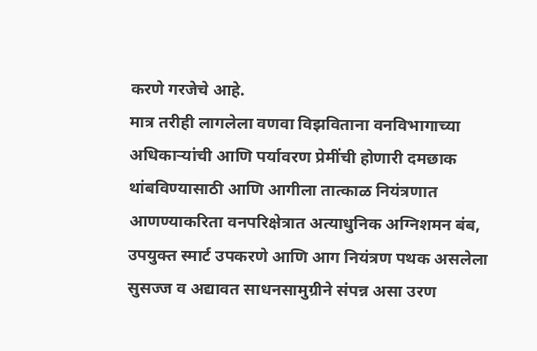करणे गरजेचे आहे.
मात्र तरीही लागलेला वणवा विझविताना वनविभागाच्या अधिकाऱ्यांची आणि पर्यावरण प्रेमींची होणारी दमछाक थांबविण्यासाठी आणि आगीला तात्काळ नियंत्रणात आणण्याकरिता वनपरिक्षेत्रात अत्याधुनिक अग्निशमन बंब, उपयुक्त स्मार्ट उपकरणे आणि आग नियंत्रण पथक असलेला सुसज्ज व अद्यावत साधनसामुग्रीने संपन्न असा उरण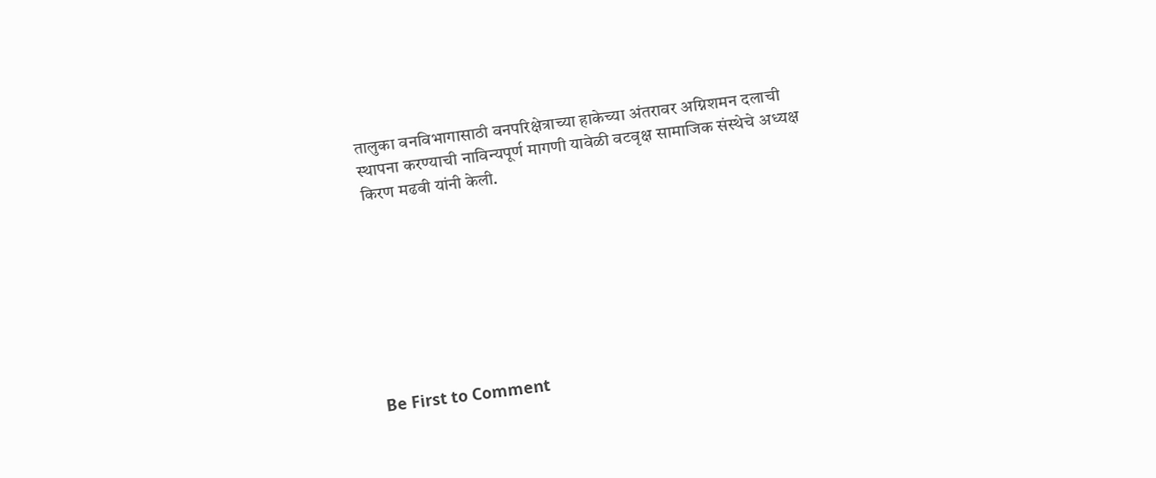तालुका वनविभागासाठी वनपरिक्षेत्राच्या हाकेच्या अंतरावर अग्निशमन दलाची स्थापना करण्याची नाविन्यपूर्ण मागणी यावेळी वटवृक्ष सामाजिक संस्थेचे अध्यक्ष किरण मढवी यांनी केली.








Be First to Comment